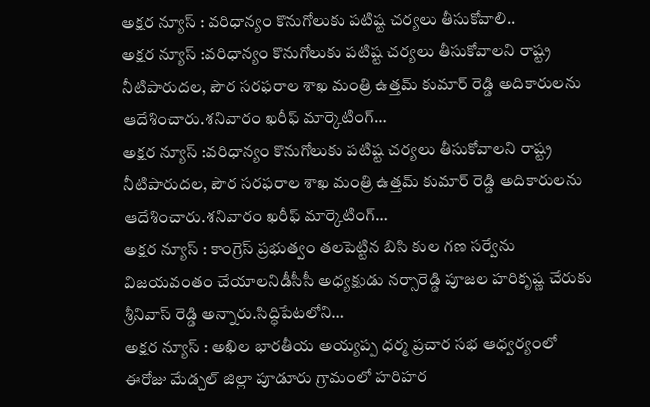అక్షర న్యూస్ : వరిధాన్యం కొనుగోలుకు పటిష్ట చర్యలు తీసుకోవాలి..
అక్షర న్యూస్ :వరిధాన్యం కొనుగోలుకు పటిష్ట చర్యలు తీసుకోవాలని రాష్ట్ర నీటిపారుదల, పౌర సరఫరాల శాఖ మంత్రి ఉత్తమ్ కుమార్ రెడ్డి అదికారులను ఆదేశించారు.శనివారం ఖరీఫ్ మార్కెటింగ్…
అక్షర న్యూస్ :వరిధాన్యం కొనుగోలుకు పటిష్ట చర్యలు తీసుకోవాలని రాష్ట్ర నీటిపారుదల, పౌర సరఫరాల శాఖ మంత్రి ఉత్తమ్ కుమార్ రెడ్డి అదికారులను ఆదేశించారు.శనివారం ఖరీఫ్ మార్కెటింగ్…
అక్షర న్యూస్ : కాంగ్రెస్ ప్రభుత్వం తలపెట్టిన బిసి కుల గణ సర్వేను విజయవంతం చేయాలనిడీసీసీ అధ్యక్షుడు నర్సారెడ్డి పూజల హరికృష్ణ చేరుకు శ్రీనివాస్ రెడ్డి అన్నారు.సిద్ధిపేటలోని…
అక్షర న్యూస్ : అఖిల భారతీయ అయ్యప్ప ధర్మ ప్రచార సభ ఆధ్వర్యంలో ఈరోజు మేడ్చల్ జిల్లా పూడూరు గ్రామంలో హరిహర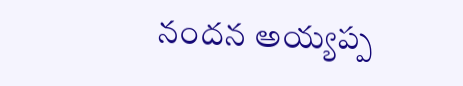నందన అయ్యప్ప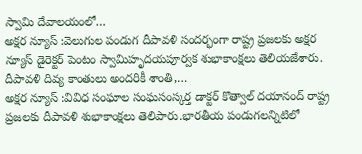స్వామి దేవాలయంలో…
అక్షర న్యూస్ :వెలుగుల పండుగ దీపావళి సందర్భంగా రాష్ట్ర ప్రజలకు అక్షర న్యూస్ డైరెక్టర్ పెంటం స్వామిహృదయపూర్వక శుభాకాంక్షలు తెలియజేశారు. దీపావళి దివ్య కాంతులు అందరికీ శాంతి,…
అక్షర న్యూస్ :వివిధ సంఘాల సంఘసంస్కర్త డాక్టర్ కొత్వాల్ దయానంద్ రాష్ట్ర ప్రజలకు దీపావళి శుభాకాంక్షలు తెలిపారు.భారతీయ పండుగలన్నిటిలో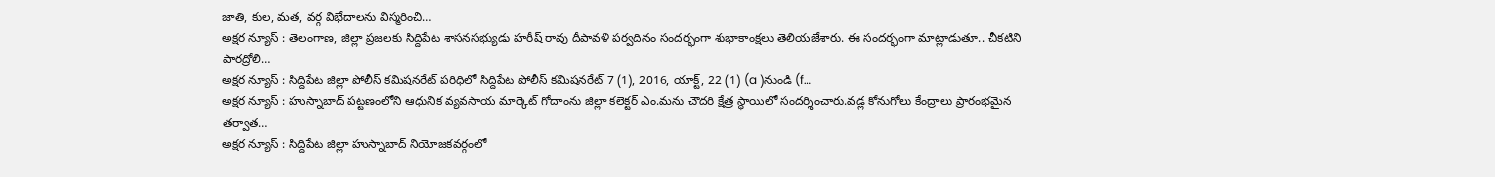జాతి, కుల, మత, వర్గ విభేదాలను విస్మరించి…
అక్షర న్యూస్ : తెలంగాణ, జిల్లా ప్రజలకు సిద్దిపేట శాసనసభ్యుడు హరీష్ రావు దీపావళి పర్వదినం సందర్భంగా శుభాకాంక్షలు తెలియజేశారు. ఈ సందర్భంగా మాట్లాడుతూ.. చీకటిని పారద్రోలి…
అక్షర న్యూస్ : సిద్దిపేట జిల్లా పోలీస్ కమిషనరేట్ పరిధిలో సిద్దిపేట పోలీస్ కమిషనరేట్ 7 (1), 2016, యాక్ట్, 22 (1) (a )నుండి (f…
అక్షర న్యూస్ : హుస్నాబాద్ పట్టణంలోని ఆధునిక వ్యవసాయ మార్కెట్ గోదాంను జిల్లా కలెక్టర్ ఎం.మను చౌదరి క్షేత్ర స్థాయిలో సందర్శించారు.వడ్ల కోనుగోలు కేంద్రాలు ప్రారంభమైన తర్వాత…
అక్షర న్యూస్ : సిద్దిపేట జిల్లా హుస్నాబాద్ నియోజకవర్గంలో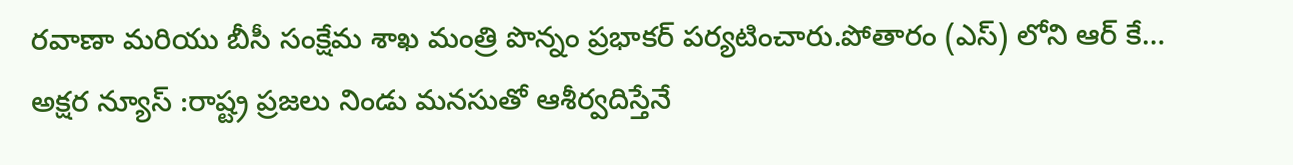రవాణా మరియు బీసీ సంక్షేమ శాఖ మంత్రి పొన్నం ప్రభాకర్ పర్యటించారు.పోతారం (ఎస్) లోని ఆర్ కే…
అక్షర న్యూస్ :రాష్ట్ర ప్రజలు నిండు మనసుతో ఆశీర్వదిస్తేనే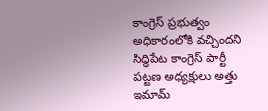కాంగ్రెస్ ప్రభుత్వం అధికారంలోకి వచ్చిందని సిద్ధిపేట కాంగ్రెస్ పార్టీ పట్టణ అధ్యక్షులు అత్తు ఇమామ్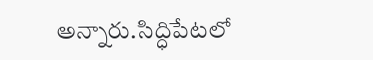అన్నారు.సిద్ధిపేటలో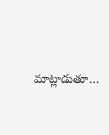మాట్లాడుతూ…